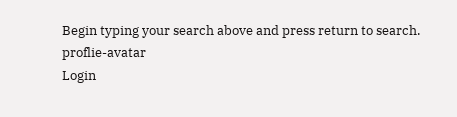Begin typing your search above and press return to search.
proflie-avatar
Login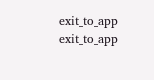exit_to_app
exit_to_app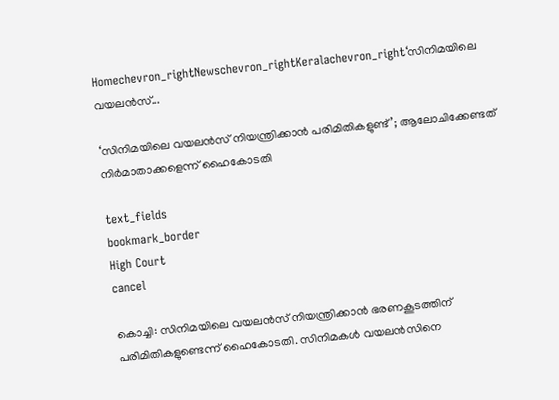Homechevron_rightNewschevron_rightKeralachevron_right‘സിനിമയിലെ വയലൻസ്...

‘സിനിമയിലെ വയലൻസ് നിയന്ത്രിക്കാൻ പരിമിതികളുണ്ട്’; ആലോചിക്കേണ്ടത് നിർമാതാക്കളെന്ന് ഹൈകോടതി

text_fields
bookmark_border
High Court
cancel

കൊച്ചി: സിനിമയിലെ വയലൻസ് നിയന്ത്രിക്കാൻ ഭരണകൂടത്തിന് പരിമിതികളുണ്ടെന്ന് ഹൈകോടതി. സിനിമകൾ വയലൻസിനെ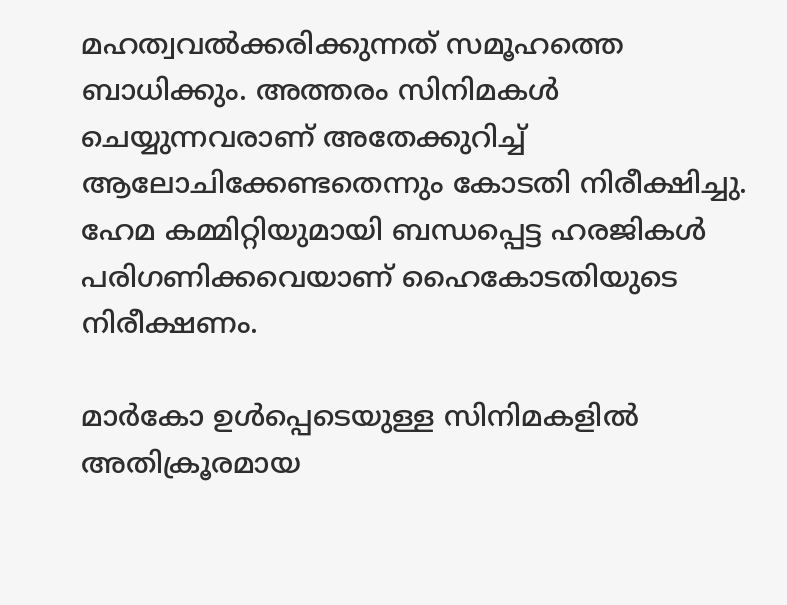മഹത്വവൽക്കരിക്കുന്നത് സമൂഹത്തെ ബാധിക്കും. അത്തരം സിനിമകൾ ചെയ്യുന്നവരാണ് അതേക്കുറിച്ച് ആലോചിക്കേണ്ടതെന്നും കോടതി നിരീക്ഷിച്ചു. ഹേമ കമ്മിറ്റിയുമായി ബന്ധപ്പെട്ട ഹരജികള്‍ പരിഗണിക്കവെയാണ് ഹൈകോടതിയുടെ നിരീക്ഷണം.

മാർകോ ഉൾപ്പെടെയുള്ള സിനിമകളിൽ അതിക്രൂരമായ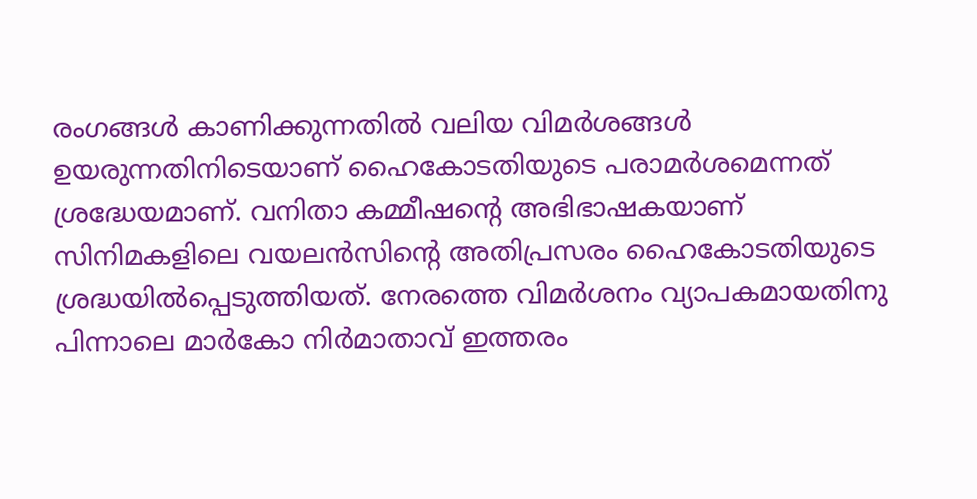രംഗങ്ങൾ കാണിക്കുന്നതിൽ വലിയ വിമർശങ്ങൾ ഉയരുന്നതിനിടെയാണ് ഹൈകോടതിയുടെ പരാമർശമെന്നത് ശ്രദ്ധേയമാണ്. വനിതാ കമ്മീഷന്‍റെ അഭിഭാഷകയാണ് സിനിമകളിലെ വയലൻസിന്‍റെ അതിപ്രസരം ഹൈകോടതിയുടെ ശ്രദ്ധയിൽപ്പെടുത്തിയത്. നേരത്തെ വിമർശനം വ്യാപകമായതിനു പിന്നാലെ മാർകോ നിർമാതാവ് ഇത്തരം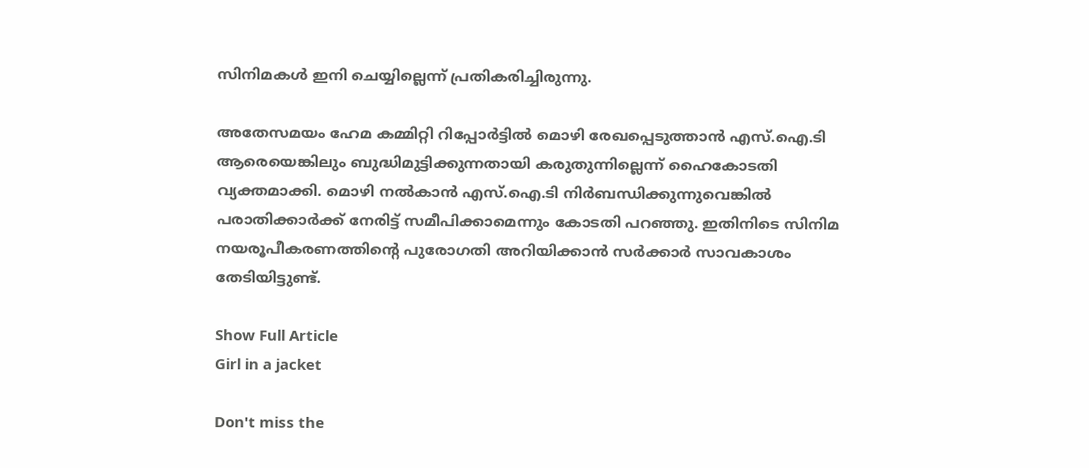സിനിമകൾ ഇനി ചെയ്യില്ലെന്ന് പ്രതികരിച്ചിരുന്നു.

അതേസമയം ഹേമ കമ്മിറ്റി റിപ്പോർട്ടിൽ മൊഴി രേഖപ്പെടുത്താൻ എസ്.ഐ.ടി ആരെയെങ്കിലും ബുദ്ധിമുട്ടിക്കുന്നതായി കരുതുന്നില്ലെന്ന് ഹൈകോടതി വ്യക്തമാക്കി. മൊഴി നൽകാൻ എസ്.ഐ.ടി നിർബന്ധിക്കുന്നുവെങ്കിൽ പരാതിക്കാർക്ക് നേരിട്ട് സമീപിക്കാമെന്നും കോടതി പറഞ്ഞു. ഇതിനിടെ സിനിമ നയരൂപീകരണത്തിന്‍റെ പുരോഗതി അറിയിക്കാൻ സർക്കാർ സാവകാശം തേടിയിട്ടുണ്ട്.

Show Full Article
Girl in a jacket

Don't miss the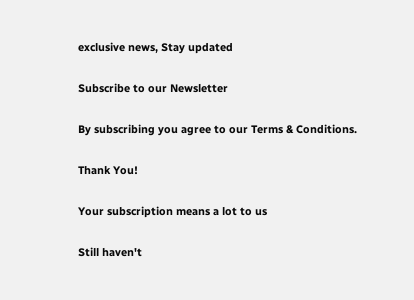exclusive news, Stay updated

Subscribe to our Newsletter

By subscribing you agree to our Terms & Conditions.

Thank You!

Your subscription means a lot to us

Still haven't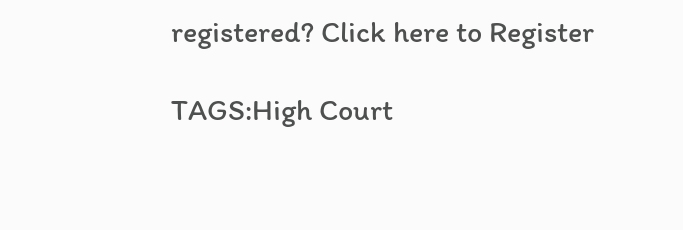registered? Click here to Register

TAGS:High Court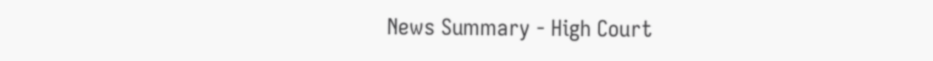News Summary - High Court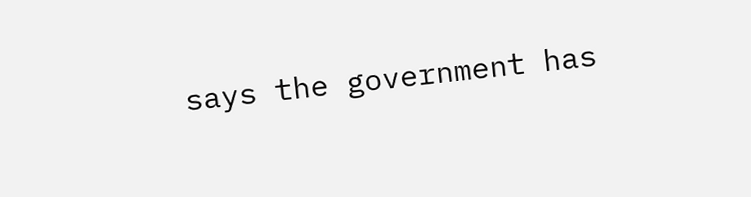says the government has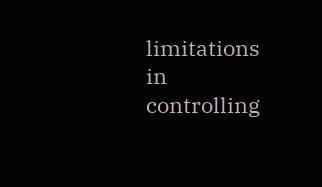limitations in controlling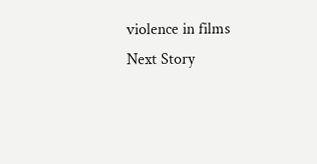violence in films
Next Story